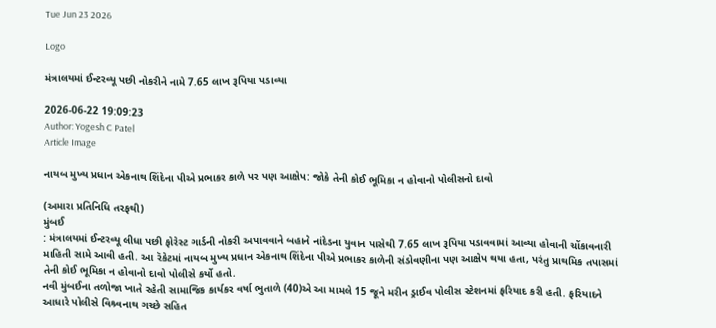Tue Jun 23 2026

Logo

મંત્રાલયમાં ઈન્ટરવ્યૂ પછી નોકરીને નામે 7.65 લાખ રૂપિયા પડાવ્યા

2026-06-22 19:09:23
Author: Yogesh C Patel
Article Image

નાયબ મુખ્ય પ્રધાન એકનાથ શિંદેના પીએ પ્રભાકર કાળે પર પણ આક્ષેપ: જોકે તેની કોઈ ભૂમિકા ન હોવાનો પોલીસનો દાવો

(અમારા પ્રતિનિધિ તરફથી)
મુંબઈ
: મંત્રાલયમાં ઈન્ટરવ્યૂ લીધા પછી ફોરેસ્ટ ગાર્ડની નોકરી અપાવવાને બહાને નાંદેડના યુવાન પાસેથી 7.65 લાખ રૂપિયા પડાવવામાં આવ્યા હોવાની ચોંકાવનારી માહિતી સામે આવી હતી. આ રૅકેટમાં નાયબ મુખ્ય પ્રધાન એકનાથ શિંદેના પીએ પ્રભાકર કાળેની સંડોવણીના પણ આક્ષેપ થયા હતા, પરંતુ પ્રાથમિક તપાસમાં તેની કોઈ ભૂમિકા ન હોવાનો દાવો પોલીસે કર્યો હતો.
નવી મુંબઈના તળોજા ખાતે રહેતી સામાજિક કાર્યકર વર્ષા ભુતાળે (40)એ આ મામલે 15 જૂને મરીન ડ્રાઈવ પોલીસ સ્ટેશનમાં ફરિયાદ કરી હતી. ફરિયાદને આધારે પોલીસે વિશ્ર્વનાથ ગચ્છે સહિત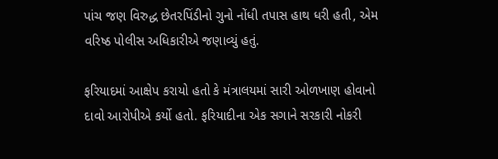પાંચ જણ વિરુદ્ધ છેતરપિંડીનો ગુનો નોંધી તપાસ હાથ ધરી હતી, એમ વરિષ્ઠ પોલીસ અધિકારીએ જણાવ્યું હતું.

ફરિયાદમાં આક્ષેપ કરાયો હતો કે મંત્રાલયમાં સારી ઓળખાણ હોવાનો દાવો આરોપીએ કર્યો હતો. ફરિયાદીના એક સગાને સરકારી નોકરી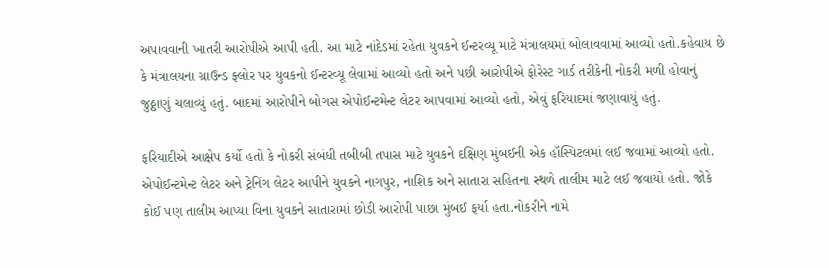અપાવવાની ખાતરી આરોપીએ આપી હતી. આ માટે નાંદેડમાં રહેતા યુવકને ઈન્ટરવ્યૂ માટે મંત્રાલયમાં બોલાવવામાં આવ્યો હતો.કહેવાય છે કે મંત્રાલયના ગ્રાઉન્ડ ફ્લોર પર યુવકનો ઈન્ટરવ્યૂ લેવામાં આવ્યો હતો અને પછી આરોપીએ ફોરેસ્ટ ગાર્ડ તરીકેની નોકરી મળી હોવાનું જુઠ્ઠાણું ચલાવ્યું હતું. બાદમાં આરોપીને બોગસ એપોઈન્ટમેન્ટ લેટર આપવામાં આવ્યો હતો, એવું ફરિયાદમાં જણાવાયું હતું.

ફરિયાદીએ આક્ષેપ કર્યો હતો કે નોકરી સંબંધી તબીબી તપાસ માટે યુવકને દક્ષિણ મુંબઈની એક હૉસ્પિટલમાં લઈ જવામાં આવ્યો હતો. એપોઈન્ટમેન્ટ લેટર અને ટ્રેનિંગ લેટર આપીને યુવકને નાગપુર, નાશિક અને સાતારા સહિતના સ્થળે તાલીમ માટે લઈ જવાયો હતો. જોકે કોઈ પણ તાલીમ આપ્યા વિના યુવકને સાતારામાં છોડી આરોપી પાછા મુંબઈ ફર્યા હતા.નોકરીને નામે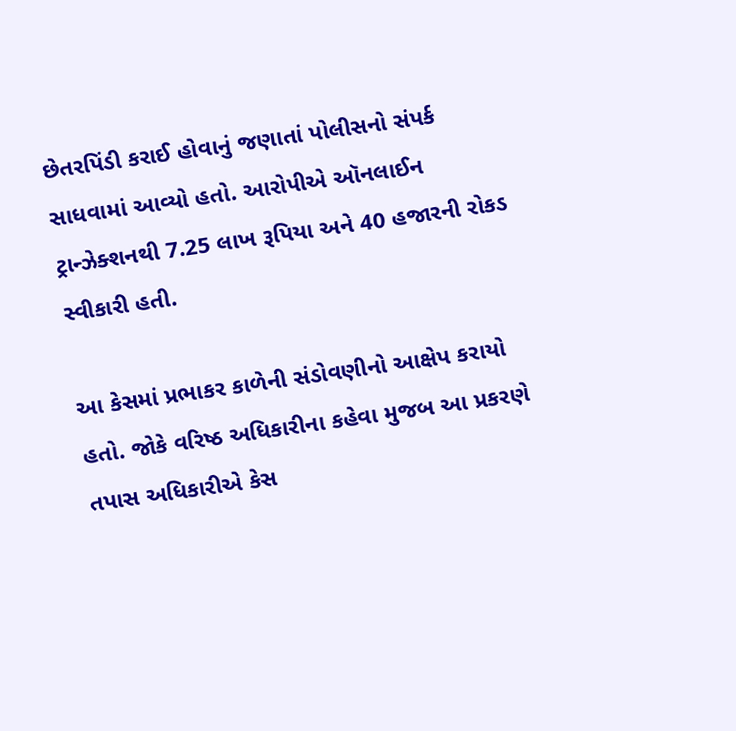છેતરપિંડી કરાઈ હોવાનું જણાતાં પોલીસનો સંપર્ક સાધવામાં આવ્યો હતો. આરોપીએ ઑનલાઈન ટ્રાન્ઝેક્શનથી 7.25 લાખ રૂપિયા અને 40 હજારની રોકડ સ્વીકારી હતી.

આ કેસમાં પ્રભાકર કાળેની સંડોવણીનો આક્ષેપ કરાયો હતો. જોકે વરિષ્ઠ અધિકારીના કહેવા મુજબ આ પ્રકરણે તપાસ અધિકારીએ કેસ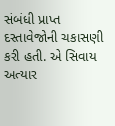સંબંધી પ્રાપ્ત દસ્તાવેજોની ચકાસણી કરી હતી. એ સિવાય અત્યાર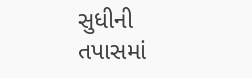સુધીની તપાસમાં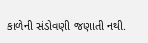કાળેની સંડોવણી જણાતી નથી.